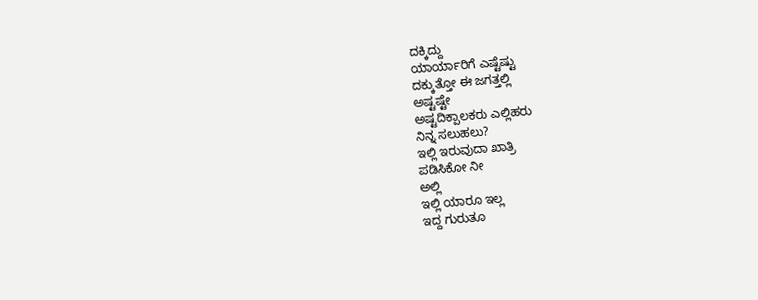ದಕ್ಕಿದ್ದು
ಯಾರ್ಯಾರಿಗೆ ಎಷ್ಟೆಷ್ಟು
ದಕ್ಕುತ್ತೋ ಈ ಜಗತ್ತಲ್ಲಿ
ಅಷ್ಟಷ್ಟೇ
ಅಷ್ಟದಿಕ್ಪಾಲಕರು ಎಲ್ಲಿಹರು
ನಿನ್ನ ಸಲುಹಲು?
ಇಲ್ಲಿ ಇರುವುದಾ ಖಾತ್ರಿ
ಪಡಿಸಿಕೋ ನೀ
ಅಲ್ಲಿ
ಇಲ್ಲಿ ಯಾರೂ ಇಲ್ಲ
ಇದ್ದ ಗುರುತೂ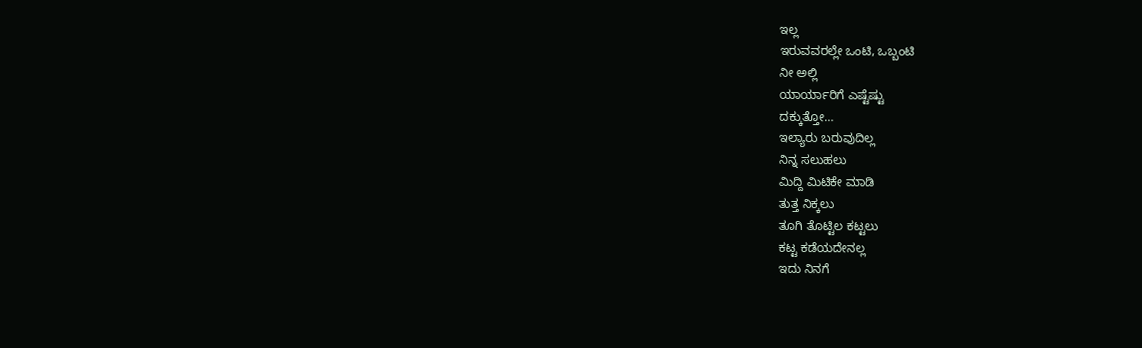ಇಲ್ಲ
ಇರುವವರಲ್ಲೇ ಒಂಟಿ, ಒಬ್ಬಂಟಿ
ನೀ ಅಲ್ಲಿ
ಯಾರ್ಯಾರಿಗೆ ಎಷ್ಟೆಷ್ಟು
ದಕ್ಕುತ್ತೋ…
ಇಲ್ಯಾರು ಬರುವುದಿಲ್ಲ
ನಿನ್ನ ಸಲುಹಲು
ಮಿದ್ದಿ ಮಿಟಿಕೇ ಮಾಡಿ
ತುತ್ತ ನಿಕ್ಕಲು
ತೂಗಿ ತೊಟ್ಟಿಲ ಕಟ್ಟಲು
ಕಟ್ಟ ಕಡೆಯದೇನಲ್ಲ
ಇದು ನಿನಗೆ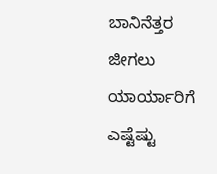ಬಾನಿನೆತ್ತರ ಜೀಗಲು
ಯಾರ್ಯಾರಿಗೆ ಎಷ್ಟೆಷ್ಟು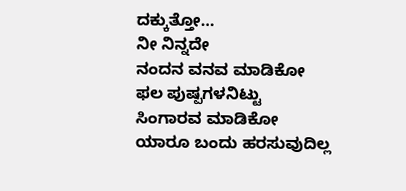ದಕ್ಕುತ್ತೋ…
ನೀ ನಿನ್ನದೇ
ನಂದನ ವನವ ಮಾಡಿಕೋ
ಫಲ ಪುಷ್ಪಗಳನಿಟ್ಟು
ಸಿಂಗಾರವ ಮಾಡಿಕೋ
ಯಾರೂ ಬಂದು ಹರಸುವುದಿಲ್ಲ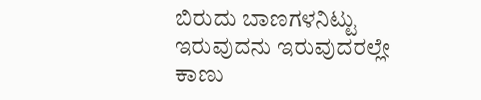ಬಿರುದು ಬಾಣಗಳನಿಟ್ಟು
ಇರುವುದನು ಇರುವುದರಲ್ಲೇ
ಕಾಣು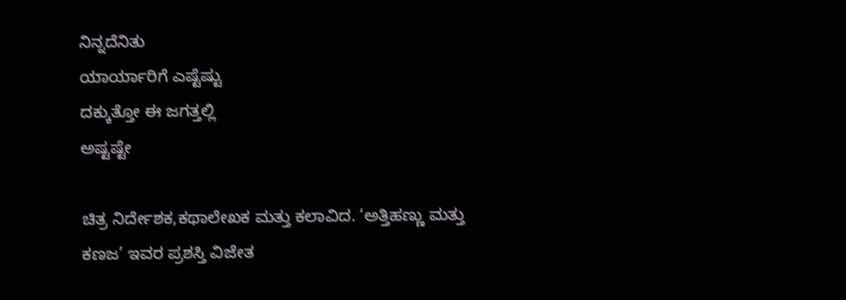ನಿನ್ನದೆನಿತು
ಯಾರ್ಯಾರಿಗೆ ಎಷ್ಟೆಷ್ಟು
ದಕ್ಕುತ್ತೋ ಈ ಜಗತ್ತಲ್ಲಿ
ಅಷ್ಟಷ್ಟೇ

ಚಿತ್ರ ನಿರ್ದೇಶಕ,ಕಥಾಲೇಖಕ ಮತ್ತು ಕಲಾವಿದ. ‘ಅತ್ತಿಹಣ್ಣು ಮತ್ತು ಕಣಜ’ ಇವರ ಪ್ರಶಸ್ತಿ ವಿಜೇತ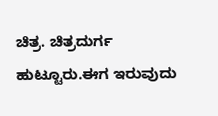ಚಿತ್ರ. ಚಿತ್ರದುರ್ಗ ಹುಟ್ಟೂರು.ಈಗ ಇರುವುದು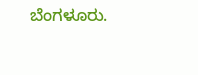ಬೆಂಗಳೂರು.